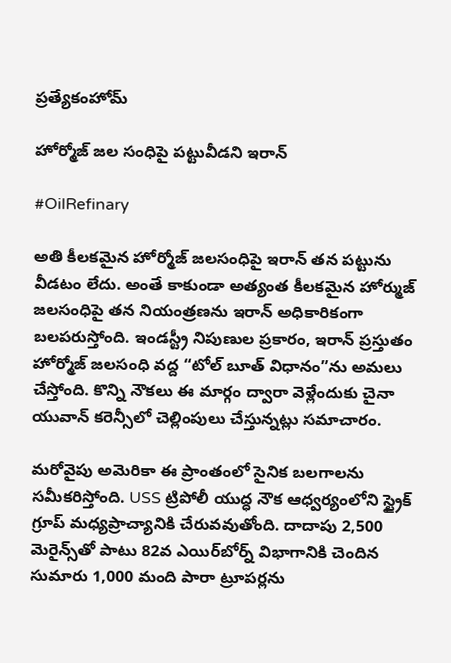ప్రత్యేకంహోమ్

హోర్మోజ్ జల సంధిపై పట్టువీడని ఇరాన్

#OilRefinary

అతి కీలకమైన హోర్మోజ్ జలసంధిపై ఇరాన్ తన పట్టును వీడటం లేదు. అంతే కాకుండా అత్యంత కీలకమైన హోర్ముజ్ జలసంధిపై తన నియంత్రణను ఇరాన్ అధికారికంగా బలపరుస్తోంది. ఇండస్ట్రీ నిపుణుల ప్రకారం, ఇరాన్ ప్రస్తుతం హోర్మోజ్ జలసంధి వద్ద “టోల్ బూత్ విధానం”ను అమలు చేస్తోంది. కొన్ని నౌకలు ఈ మార్గం ద్వారా వెళ్లేందుకు చైనా యువాన్ కరెన్సీలో చెల్లింపులు చేస్తున్నట్లు సమాచారం.

మరోవైపు అమెరికా ఈ ప్రాంతంలో సైనిక బలగాలను సమీకరిస్తోంది. USS ట్రిపోలీ యుద్ధ నౌక ఆధ్వర్యంలోని స్ట్రైక్ గ్రూప్ మధ్యప్రాచ్యానికి చేరువవుతోంది. దాదాపు 2,500 మెరైన్స్‌తో పాటు 82వ ఎయిర్‌బోర్న్ విభాగానికి చెందిన సుమారు 1,000 మంది పారా ట్రూపర్లను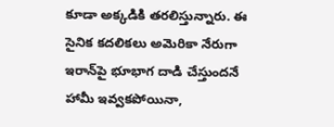కూడా అక్కడికి తరలిస్తున్నారు. ఈ సైనిక కదలికలు అమెరికా నేరుగా ఇరాన్‌పై భూభాగ దాడి చేస్తుందనే హామీ ఇవ్వకపోయినా,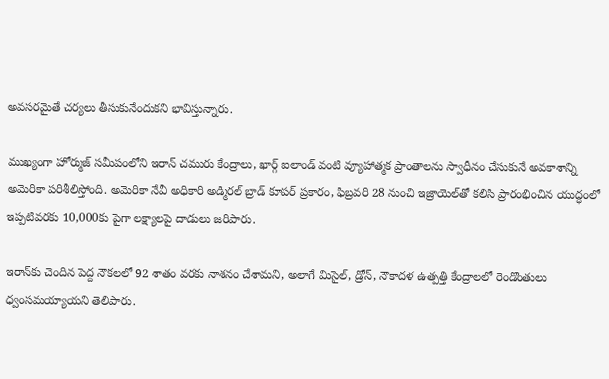అవసరమైతే చర్యలు తీసుకునేందుకని భావిస్తున్నారు.

ముఖ్యంగా హోర్ముజ్ సమీపంలోని ఇరాన్ చమురు కేంద్రాలు, ఖార్గ్ ఐలాండ్ వంటి వ్యూహాత్మక ప్రాంతాలను స్వాధీనం చేసుకునే అవకాశాన్ని అమెరికా పరిశీలిస్తోంది. అమెరికా నేవీ అధికారి అడ్మిరల్ బ్రాడ్ కూపర్ ప్రకారం, ఫిబ్రవరి 28 నుంచి ఇజ్రాయెల్‌తో కలిసి ప్రారంభించిన యుద్ధంలో ఇప్పటివరకు 10,000కు పైగా లక్ష్యాలపై దాడులు జరిపారు.

ఇరాన్‌కు చెందిన పెద్ద నౌకలలో 92 శాతం వరకు నాశనం చేశామని, అలాగే మిసైల్, డ్రోన్, నౌకాదళ ఉత్పత్తి కేంద్రాలలో రెండొంతులు ధ్వంసమయ్యాయని తెలిపారు.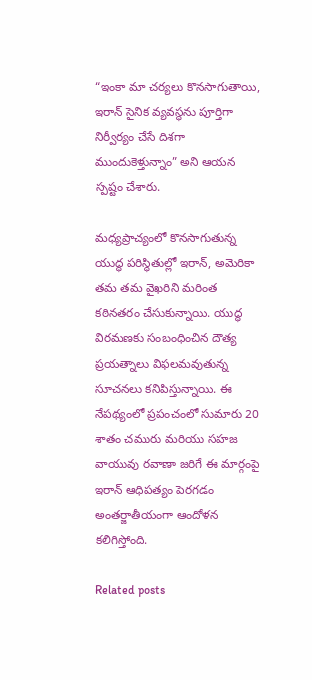“ఇంకా మా చర్యలు కొనసాగుతాయి, ఇరాన్ సైనిక వ్యవస్థను పూర్తిగా నిర్వీర్యం చేసే దిశగా ముందుకెళ్తున్నాం” అని ఆయన స్పష్టం చేశారు.

మధ్యప్రాచ్యంలో కొనసాగుతున్న యుద్ధ పరిస్థితుల్లో ఇరాన్, అమెరికా తమ తమ వైఖరిని మరింత కఠినతరం చేసుకున్నాయి. యుద్ధ విరమణకు సంబంధించిన దౌత్య ప్రయత్నాలు విఫలమవుతున్న సూచనలు కనిపిస్తున్నాయి. ఈ నేపథ్యంలో ప్రపంచంలో సుమారు 20 శాతం చమురు మరియు సహజ వాయువు రవాణా జరిగే ఈ మార్గంపై ఇరాన్ ఆధిపత్యం పెరగడం అంతర్జాతీయంగా ఆందోళన కలిగిస్తోంది.

Related posts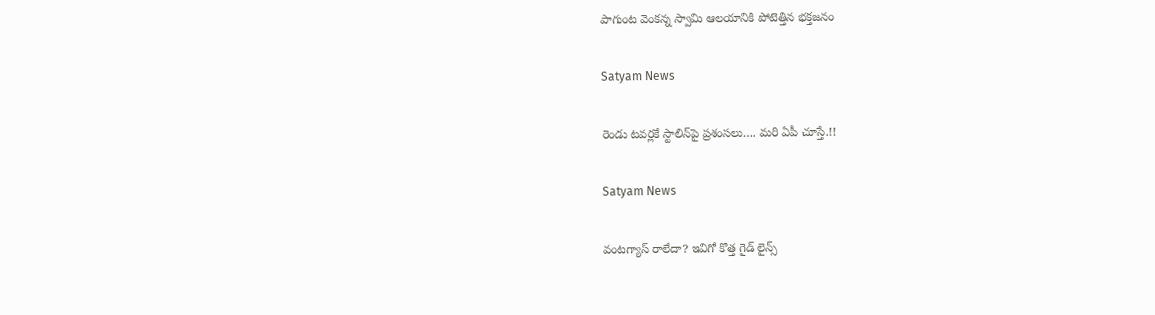పాగుంట వెంకన్న స్వామి ఆలయానికి పోటెత్తిన‌ భక్తజనం

Satyam News

రెండు టవర్లకే స్టాలిన్‌పై ప్రశంసలు…. మరి ఏపీ చూస్తే.!!

Satyam News

వంటగ్యాస్ రాలేదా? ఇవిగో కొత్త గైడ్ లైన్స్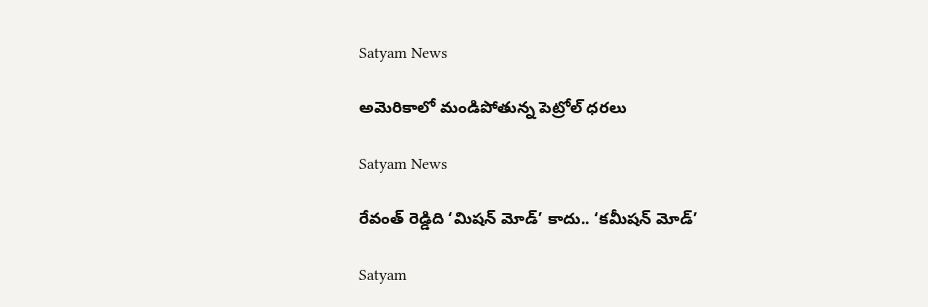Satyam News

అమెరికాలో మండిపోతున్న పెట్రోల్ ధరలు

Satyam News

రేవంత్ రెడ్డిది ‘మిషన్ మోడ్’ కాదు.. ‘కమీషన్ మోడ్’

Satyam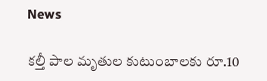News

కల్తీ పాల మృతుల కుటుంబాలకు రూ.10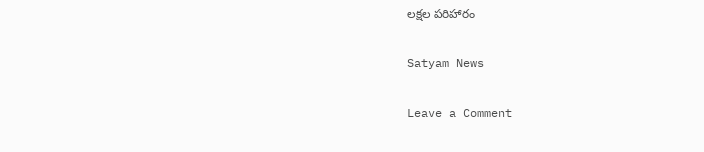లక్షల పరిహారం

Satyam News

Leave a Comment